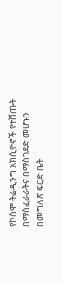የኮስሞ ትሬዲንግ አክሲዮኖች የተሸጡት በማስፈራራትና በማስገደድ መሆኑን በመግለጽ ፍርድ ቤት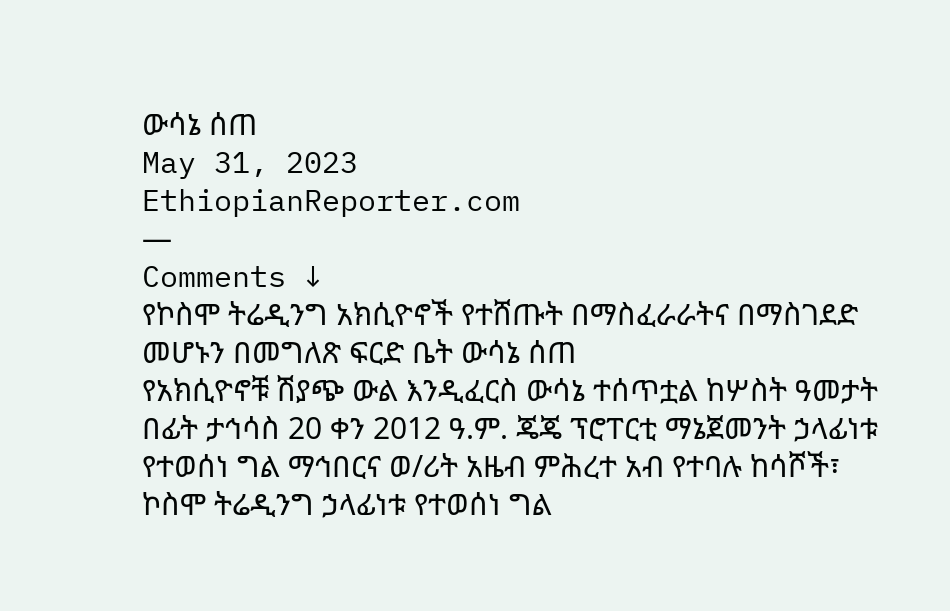ውሳኔ ሰጠ
May 31, 2023
EthiopianReporter.com
—
Comments ↓
የኮስሞ ትሬዲንግ አክሲዮኖች የተሸጡት በማስፈራራትና በማስገደድ መሆኑን በመግለጽ ፍርድ ቤት ውሳኔ ሰጠ
የአክሲዮኖቹ ሽያጭ ውል እንዲፈርስ ውሳኔ ተሰጥቷል ከሦስት ዓመታት በፊት ታኅሳስ 20 ቀን 2012 ዓ.ም. ጄጄ ፕሮፐርቲ ማኔጀመንት ኃላፊነቱ የተወሰነ ግል ማኅበርና ወ/ሪት አዜብ ምሕረተ አብ የተባሉ ከሳሾች፣ ኮስሞ ትሬዲንግ ኃላፊነቱ የተወሰነ ግል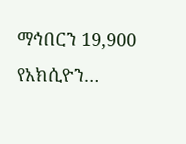ማኅበርን 19,900 የአክሲዮን…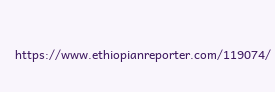https://www.ethiopianreporter.com/119074/